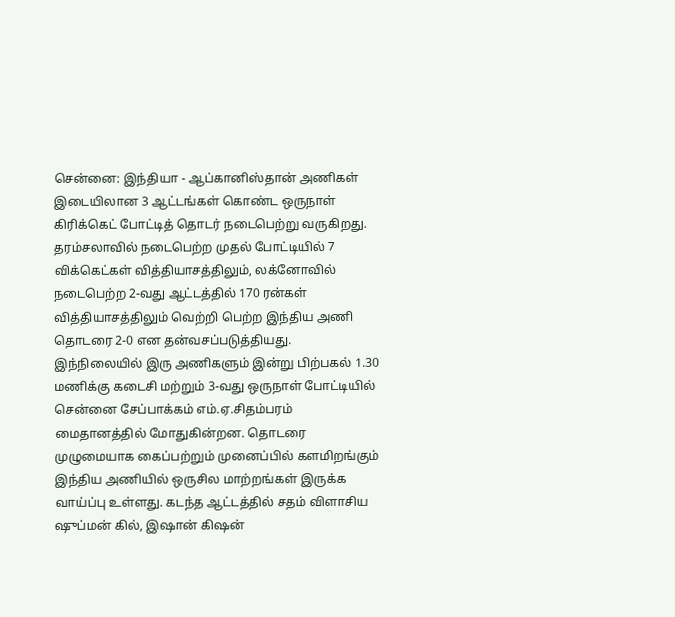சென்னை: இந்தியா - ஆப்கானிஸ்தான் அணிகள் இடையிலான 3 ஆட்டங்கள் கொண்ட ஒருநாள் கிரிக்கெட் போட்டித் தொடர் நடைபெற்று வருகிறது. தரம்சலாவில் நடைபெற்ற முதல் போட்டியில் 7 விக்கெட்கள் வித்தியாசத்திலும், லக்னோவில் நடைபெற்ற 2-வது ஆட்டத்தில் 170 ரன்கள் வித்தியாசத்திலும் வெற்றி பெற்ற இந்திய அணி தொடரை 2-0 என தன்வசப்படுத்தியது.
இந்நிலையில் இரு அணிகளும் இன்று பிற்பகல் 1.30 மணிக்கு கடைசி மற்றும் 3-வது ஒருநாள் போட்டியில் சென்னை சேப்பாக்கம் எம்.ஏ.சிதம்பரம் மைதானத்தில் மோதுகின்றன. தொடரை முழுமையாக கைப்பற்றும் முனைப்பில் களமிறங்கும் இந்திய அணியில் ஒருசில மாற்றங்கள் இருக்க வாய்ப்பு உள்ளது. கடந்த ஆட்டத்தில் சதம் விளாசிய ஷுப்மன் கில், இஷான் கிஷன்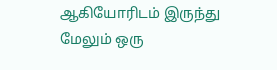ஆகியோரிடம் இருந்து மேலும் ஒரு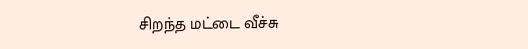சிறந்த மட்டை வீச்சு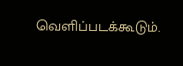வெளிப்படக்கூடும்.